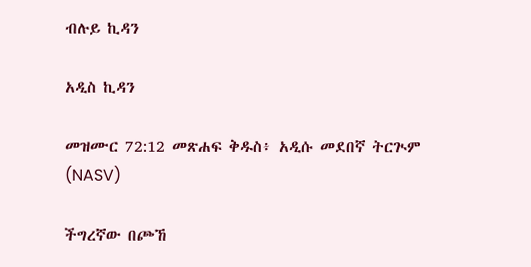ብሉይ ኪዳን

አዲስ ኪዳን

መዝሙር 72:12 መጽሐፍ ቅዱስ፥ አዲሱ መደበኛ ትርጒም (NASV)

ችግረኛው በጮኸ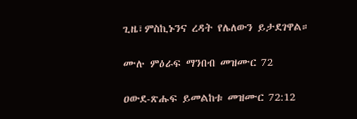ጊዜ፣ምስኪኑንና ረዳት የሌለውን ይታደገዋል።

ሙሉ ምዕራፍ ማንበብ መዝሙር 72

ዐውደ-ጽሑፍ ይመልከቱ መዝሙር 72:12